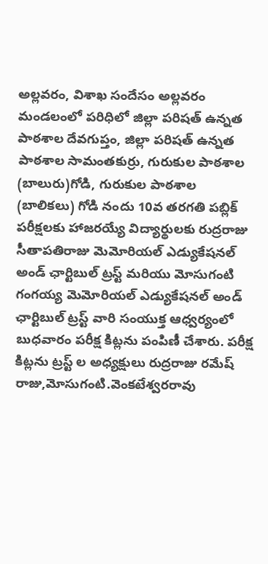అల్లవరం, విశాఖ సందేసం అల్లవరం మండలంలో పరిధిలో జిల్లా పరిషత్ ఉన్నత పాఠశాల దేవగుప్తం, జిల్లా పరిషత్ ఉన్నత పాఠశాల సామంతకుర్రు, గురుకుల పాఠశాల (బాలురు)గోడి, గురుకుల పాఠశాల (బాలికలు) గోడి నందు 10వ తరగతి పబ్లిక్ పరీక్షలకు హాజరయ్యే విద్యార్థులకు రుద్రరాజు సీతాపతిరాజు మెమోరియల్ ఎడ్యుకేషనల్ అండ్ ఛార్టిబుల్ ట్రస్ట్ మరియు మోసుగంటి గంగయ్య మెమోరియల్ ఎడ్యుకేషనల్ అండ్ ఛార్టిబుల్ ట్రస్ట్ వారి సంయుక్త ఆధ్వర్యంలో బుధవారం పరీక్ష కిట్లను పంపిణీ చేశారు. పరీక్ష కిట్లను ట్రస్ట్ ల అధ్యక్షులు రుద్రరాజు రమేష్ రాజు,మోసుగంటి.వెంకటేశ్వరరావు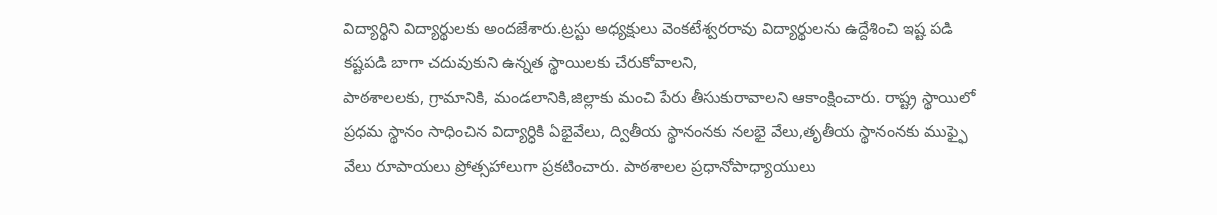విద్యార్థిని విద్యార్థులకు అందజేశారు.ట్రస్టు అధ్యక్షులు వెంకటేశ్వరరావు విద్యార్థులను ఉద్దేశించి ఇష్ట పడి కష్టపడి బాగా చదువుకుని ఉన్నత స్థాయిలకు చేరుకోవాలని,
పాఠశాలలకు, గ్రామానికి, మండలానికి,జిల్లాకు మంచి పేరు తీసుకురావాలని ఆకాంక్షించారు. రాష్ట్ర స్థాయిలో ప్రధమ స్థానం సాధించిన విద్యార్ధికి ఏభైవేలు, ద్వితీయ స్థానంనకు నలభై వేలు,తృతీయ స్థానంనకు ముఫ్ఫై వేలు రూపాయలు ప్రోత్సహాలుగా ప్రకటించారు. పాఠశాలల ప్రధానోపాధ్యాయులు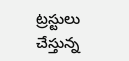ట్రస్టులు చేస్తున్న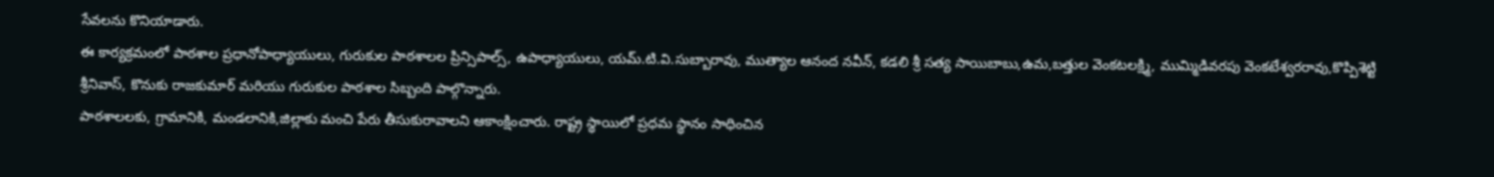సేవలను కొనియాడారు.
ఈ కార్యక్రమంలో పాఠశాల ప్రధానోపాధ్యాయులు, గురుకుల పాఠశాలల ప్రిన్సిపాల్స్, ఉపాధ్యాయులు, యమ్.టి.వి.సుబ్బారావు, ముత్యాల ఆనంద నవీన్, కడలి శ్రీ సత్య సాయిబాబు,ఉమ,బత్తుల వెంకటలక్ష్మి, ముమ్మిడివరపు వెంకటేశ్వరరావు,కొప్పిశెట్టి శ్రీనివాస్, కొనుకు రాజకుమార్ మరియు గురుకుల పాఠశాల సిబ్బంది పాల్గొన్నారు.
పాఠశాలలకు, గ్రామానికి, మండలానికి,జిల్లాకు మంచి పేరు తీసుకురావాలని ఆకాంక్షించారు. రాష్ట్ర స్థాయిలో ప్రధమ స్థానం సాధించిన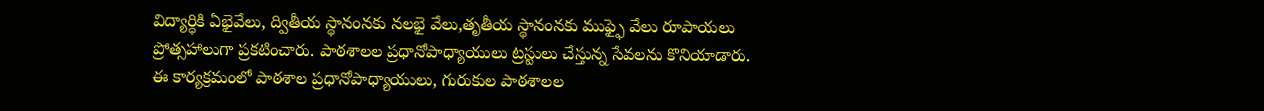విద్యార్ధికి ఏభైవేలు, ద్వితీయ స్థానంనకు నలభై వేలు,తృతీయ స్థానంనకు ముఫ్ఫై వేలు రూపాయలు ప్రోత్సహాలుగా ప్రకటించారు. పాఠశాలల ప్రధానోపాధ్యాయులు ట్రస్టులు చేస్తున్న సేవలను కొనియాడారు.
ఈ కార్యక్రమంలో పాఠశాల ప్రధానోపాధ్యాయులు, గురుకుల పాఠశాలల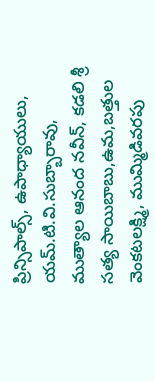ప్రిన్సిపాల్స్, ఉపాధ్యాయులు, యమ్.టి.వి.సుబ్బారావు, ముత్యాల ఆనంద నవీన్, కడలి శ్రీ సత్య సాయిబాబు,ఉమ,బత్తుల వెంకటలక్ష్మి, ముమ్మిడివరపు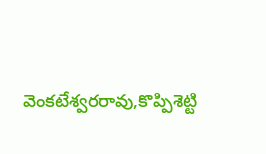వెంకటేశ్వరరావు,కొప్పిశెట్టి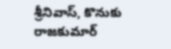శ్రీనివాస్, కొనుకు రాజకుమార్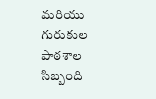మరియు గురుకుల పాఠశాల సిబ్బంది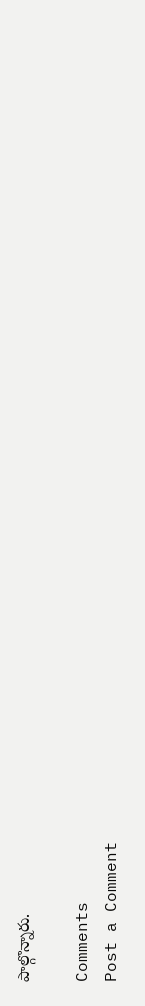పాల్గొన్నారు.

Comments
Post a Comment